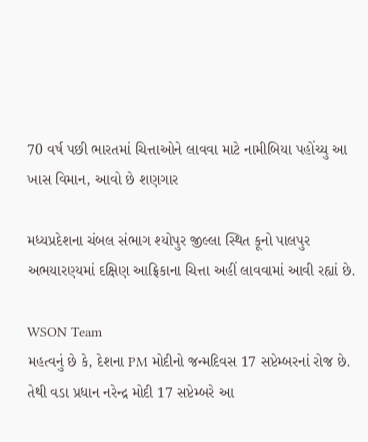70 વર્ષ પછી ભારતમાં ચિત્તાઓને લાવવા માટે નામીબિયા પહોંચ્યુ આ ખાસ વિમાન, આવો છે શણગાર

મધ્યપ્રદેશના ચંબલ સંભાગ શ્યોપુર જીલ્લા સ્થિત કૂનો પાલપુર અભયારણ્યમાં દક્ષિણ આફ્રિકાના ચિત્તા અહીં લાવવામાં આવી રહ્યાં છે.

WSON Team
મહત્વનું છે કે, દેશના PM મોદીનો જન્મદિવસ 17 સપ્ટેમ્બરનાં રોજ છે. તેથી વડા પ્રધાન નરેન્દ્ર મોદી 17 સપ્ટેમ્બરે આ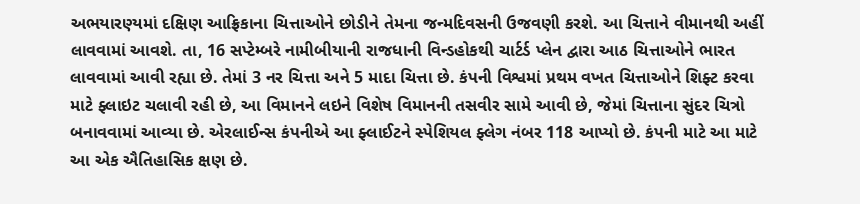અભયારણ્યમાં દક્ષિણ આફ્રિકાના ચિત્તાઓને છોડીને તેમના જન્મદિવસની ઉજવણી કરશે. આ ચિત્તાને વીમાનથી અહીં લાવવામાં આવશે. તા, 16 સપ્ટેમ્બરે નામીબીયાની રાજધાની વિન્ડહોકથી ચાર્ટર્ડ પ્લેન દ્વારા આઠ ચિત્તાઓને ભારત લાવવામાં આવી રહ્યા છે. તેમાં 3 નર ચિત્તા અને 5 માદા ચિત્તા છે. કંપની વિશ્વમાં પ્રથમ વખત ચિત્તાઓને શિફ્ટ કરવા માટે ફ્લાઇટ ચલાવી રહી છે, આ વિમાનને લઇને વિશેષ વિમાનની તસવીર સામે આવી છે, જેમાં ચિત્તાના સુંદર ચિત્રો બનાવવામાં આવ્યા છે. એરલાઈન્સ કંપનીએ આ ફ્લાઈટને સ્પેશિયલ ફ્લેગ નંબર 118 આપ્યો છે. કંપની માટે આ માટે આ એક ઐતિહાસિક ક્ષણ છે.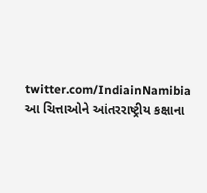twitter.com/IndiainNamibia
આ ચિત્તાઓને આંતરરાષ્ટ્રીય કક્ષાના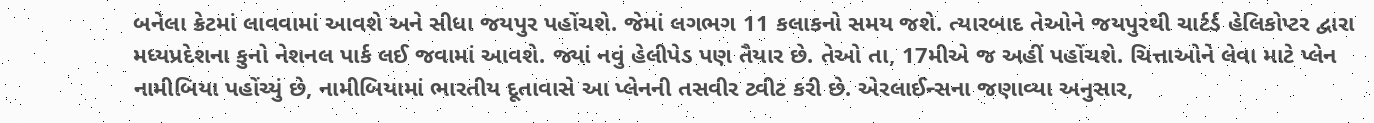બનેલા ક્રેટમાં લાવવામાં આવશે અને સીધા જયપુર પહોંચશે. જેમાં લગભગ 11 કલાકનો સમય જશે. ત્યારબાદ તેઓને જયપુરથી ચાર્ટર્ડ હેલિકોપ્ટર દ્વારા મધ્યપ્રદેશના કુનો નેશનલ પાર્ક લઈ જવામાં આવશે. જ્યાં નવું હેલીપેડ પણ તૈયાર છે. તેઓ તા, 17મીએ જ અહીં પહોંચશે. ચિત્તાઓને લેવા માટે પ્લેન નામીબિયા પહોંચ્યું છે, નામીબિયામાં ભારતીય દૂતાવાસે આ પ્લેનની તસવીર ટ્વીટ કરી છે. એરલાઈન્સના જણાવ્યા અનુસાર,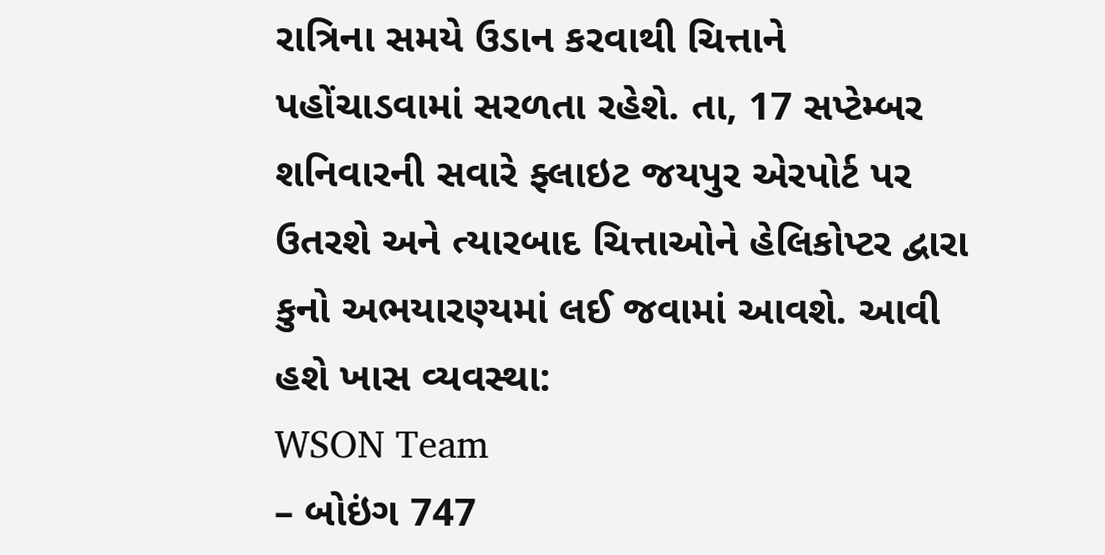રાત્રિના સમયે ઉડાન કરવાથી ચિત્તાને પહોંચાડવામાં સરળતા રહેશે. તા, 17 સપ્ટેમ્બર શનિવારની સવારે ફ્લાઇટ જયપુર એરપોર્ટ પર ઉતરશે અને ત્યારબાદ ચિત્તાઓને હેલિકોપ્ટર દ્વારા કુનો અભયારણ્યમાં લઈ જવામાં આવશે. આવી હશે ખાસ વ્યવસ્થા:
WSON Team
– બોઇંગ 747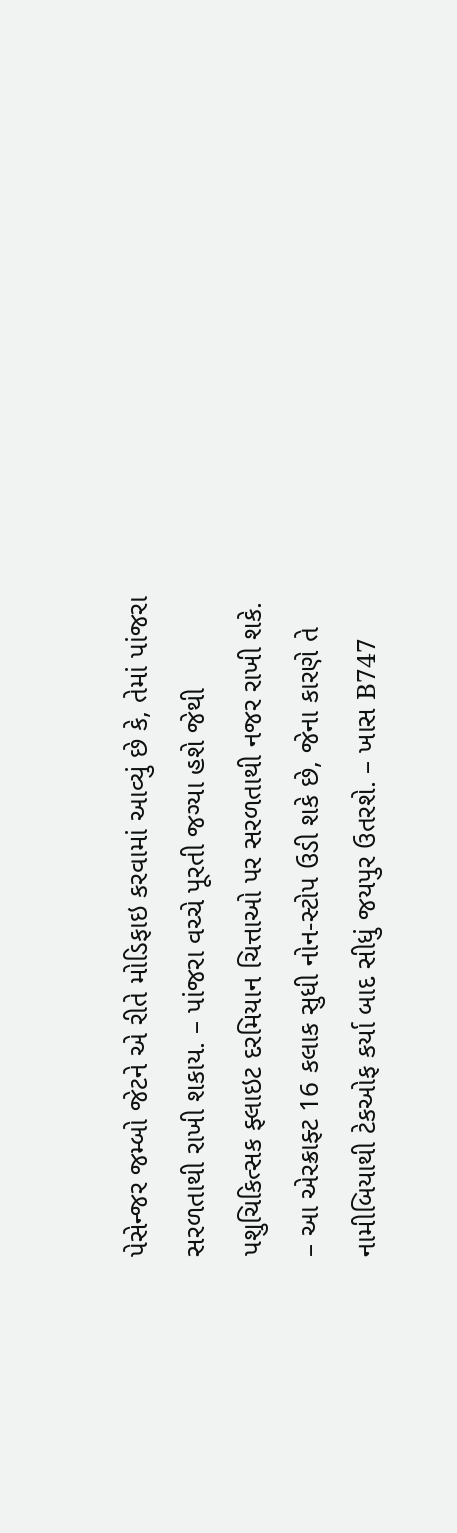પેસેન્જર જમ્બો જેટને એ રીતે મોડિફાઇ કરવામાં આવ્યું છે કે, તેમાં પાંજરા સરળતાથી રાખી શકાય. – પાંજરા વચ્ચે પૂરતી જગ્યા હશે જેથી પશુચિકિત્સક ફ્લાઇટ દરમિયાન ચિત્તાઓ પર સરળતાથી નજર રાખી શકે. – આ એરક્રાફ્ટ 16 કલાક સુધી નોન-સ્ટોપ ઉડી શકે છે, જેના કારણે તે નામીબિયાથી ટેકઓફ કર્યા બાદ સીધું જયપુર ઉતરશે. – ખાસ B747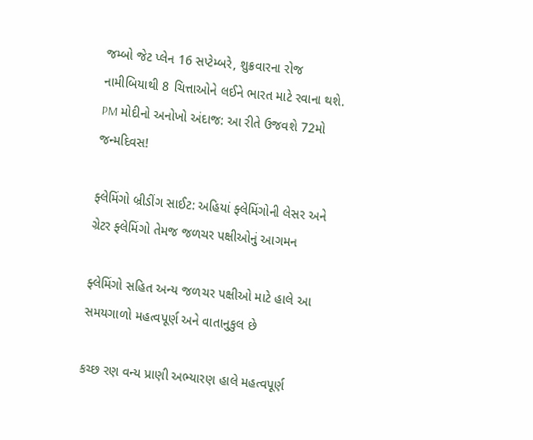જમ્બો જેટ પ્લેન 16 સપ્ટેમ્બરે, શુક્રવારના રોજ નામીબિયાથી 8 ચિત્તાઓને લઈને ભારત માટે રવાના થશે.
PM મોદીનો અનોખો અંદાજ: આ રીતે ઉજવશે 72મો જન્મદિવસ!

ફ્લેમિંગો બ્રીડીંગ સાઈટ: અહિયાં ફ્લેમિંગોની લેસર અને ગ્રેટર ફ્લેમિંગો તેમજ જળચર પક્ષીઓનું આગમન

ફ્લેમિંગો સહિત અન્ય જળચર પક્ષીઓ માટે હાલે આ સમયગાળો મહત્વપૂર્ણ અને વાતાનુકુલ છે

કચ્છ રણ વન્ય પ્રાણી અભ્યારણ હાલે મહત્વપૂર્ણ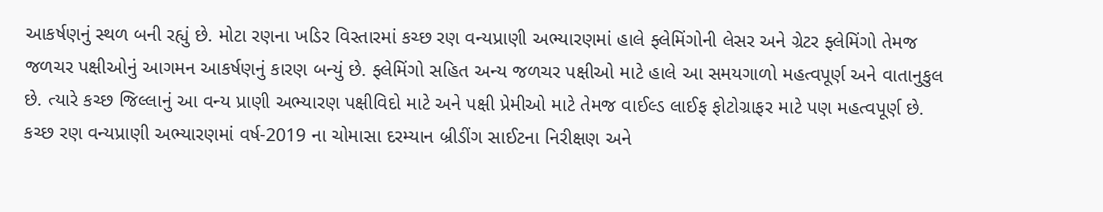આકર્ષણનું સ્થળ બની રહ્યું છે. મોટા રણના ખડિર વિસ્તારમાં કચ્છ રણ વન્યપ્રાણી અભ્યારણમાં હાલે ફ્લેમિંગોની લેસર અને ગ્રેટર ફ્લેમિંગો તેમજ જળચર પક્ષીઓનું આગમન આકર્ષણનું કારણ બન્યું છે. ફ્લેમિંગો સહિત અન્ય જળચર પક્ષીઓ માટે હાલે આ સમયગાળો મહત્વપૂર્ણ અને વાતાનુકુલ છે. ત્યારે કચ્છ જિલ્લાનું આ વન્ય પ્રાણી અભ્યારણ પક્ષીવિદો માટે અને પક્ષી પ્રેમીઓ માટે તેમજ વાઈલ્ડ લાઈફ ફોટોગ્રાફર માટે પણ મહત્વપૂર્ણ છે. કચ્છ રણ વન્યપ્રાણી અભ્યારણમાં વર્ષ-2019 ના ચોમાસા દરમ્યાન બ્રીડીંગ સાઈટના નિરીક્ષણ અને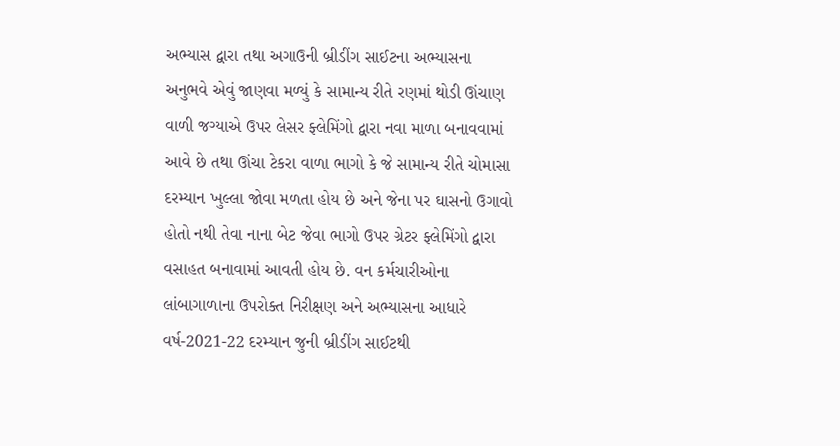અભ્યાસ દ્વારા તથા અગાઉની બ્રીડીંગ સાઈટના અભ્યાસના અનુભવે એવું જાણવા મળ્યું કે સામાન્ય રીતે રણમાં થોડી ઊંચાણ વાળી જગ્યાએ ઉપર લેસર ફ્લેમિંગો દ્વારા નવા માળા બનાવવામાં આવે છે તથા ઊંચા ટેકરા વાળા ભાગો કે જે સામાન્ય રીતે ચોમાસા દરમ્યાન ખુલ્લા જોવા મળતા હોય છે અને જેના પર ઘાસનો ઉગાવો હોતો નથી તેવા નાના બેટ જેવા ભાગો ઉપર ગ્રેટર ફ્લેમિંગો દ્વારા વસાહત બનાવામાં આવતી હોય છે. વન કર્મચારીઓના લાંબાગાળાના ઉપરોક્ત નિરીક્ષણ અને અભ્યાસના આધારે વર્ષ-2021-22 દરમ્યાન જુની બ્રીડીંગ સાઈટથી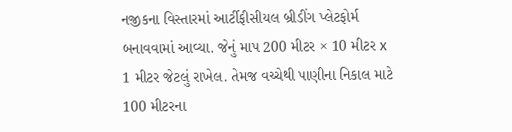નજીકના વિસ્તારમાં આર્ટીફીસીયલ બ્રીડીંગ પ્લેટફોર્મ બનાવવામાં આવ્યા. જેનું માપ 200 મીટર × 10 મીટર x 1 મીટર જેટલું રાખેલ. તેમજ વચ્ચેથી પાણીના નિકાલ માટે 100 મીટરના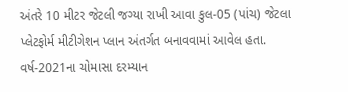અંતરે 10 મીટર જેટલી જગ્યા રાખી આવા કુલ-05 (પાંચ) જેટલા પ્લેટફોર્મ મીટીગેશન પ્લાન અંતર્ગત બનાવવામાં આવેલ હતા. વર્ષ-2021ના ચોમાસા દરમ્યાન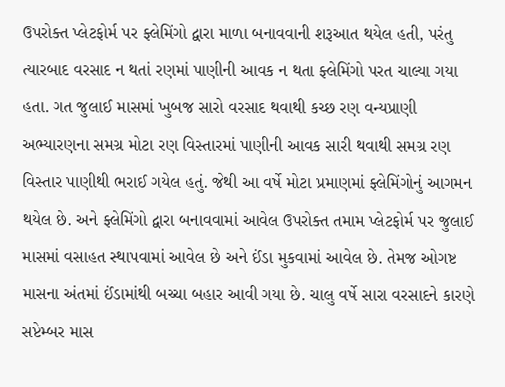ઉપરોક્ત પ્લેટફોર્મ પર ફ્લેમિંગો દ્વારા માળા બનાવવાની શરૂઆત થયેલ હતી, પરંતુ ત્યારબાદ વરસાદ ન થતાં રણમાં પાણીની આવક ન થતા ફ્લેમિંગો પરત ચાલ્યા ગયા હતા. ગત જુલાઈ માસમાં ખુબજ સારો વરસાદ થવાથી કચ્છ રણ વન્યપ્રાણી અભ્યારણના સમગ્ર મોટા રણ વિસ્તારમાં પાણીની આવક સારી થવાથી સમગ્ર રણ વિસ્તાર પાણીથી ભરાઈ ગયેલ હતું. જેથી આ વર્ષે મોટા પ્રમાણમાં ફ્લેમિંગોનું આગમન થયેલ છે. અને ફ્લેમિંગો દ્વારા બનાવવામાં આવેલ ઉપરોક્ત તમામ પ્લેટફોર્મ પર જુલાઈ માસમાં વસાહત સ્થાપવામાં આવેલ છે અને ઈંડા મુકવામાં આવેલ છે. તેમજ ઓગષ્ટ માસના અંતમાં ઈંડામાંથી બચ્ચા બહાર આવી ગયા છે. ચાલુ વર્ષે સારા વરસાદને કારણે સપ્ટેમ્બર માસ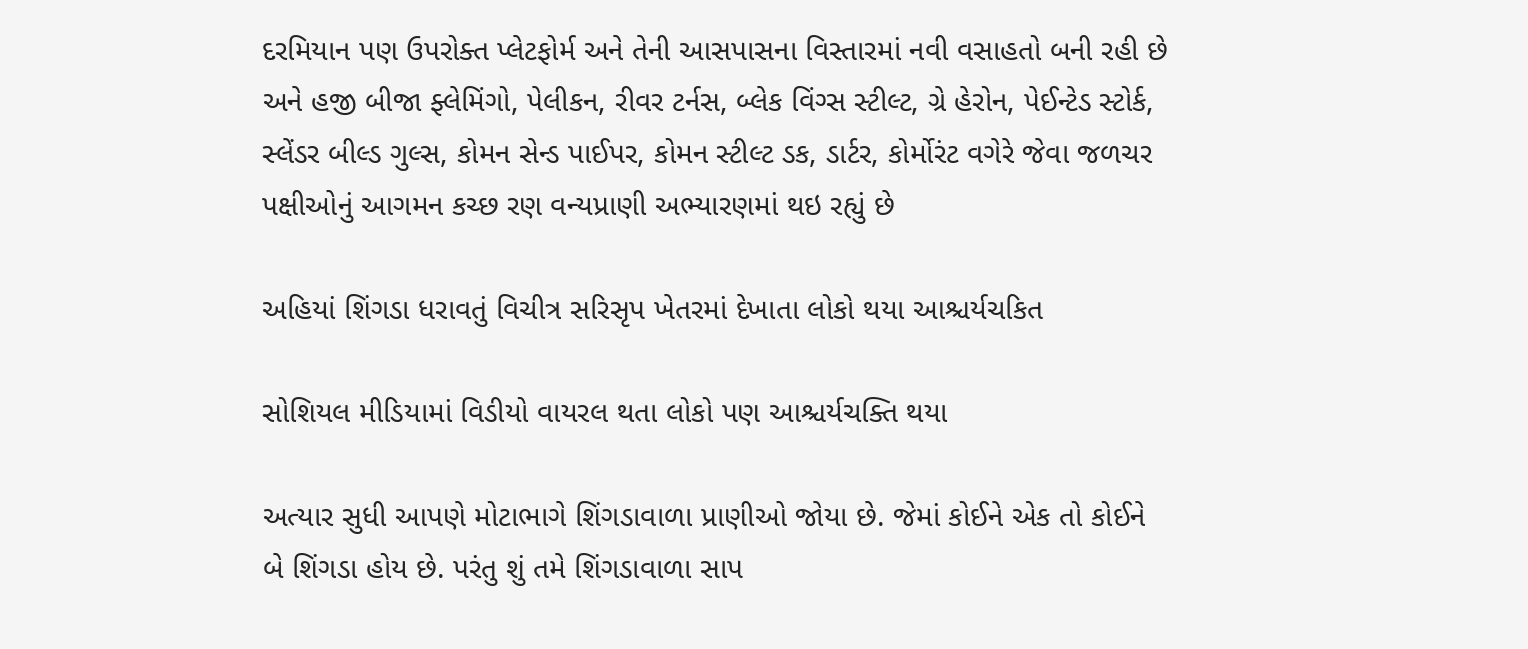દરમિયાન પણ ઉપરોક્ત પ્લેટફોર્મ અને તેની આસપાસના વિસ્તારમાં નવી વસાહતો બની રહી છે અને હજી બીજા ફ્લેમિંગો, પેલીકન, રીવર ટર્નસ, બ્લેક વિંગ્સ સ્ટીલ્ટ, ગ્રે હેરોન, પેઈન્ટેડ સ્ટોર્ક, સ્લેંડર બીલ્ડ ગુલ્સ, કોમન સેન્ડ પાઈપર, કોમન સ્ટીલ્ટ ડક, ડાર્ટર, કોર્મોરંટ વગેરે જેવા જળચર પક્ષીઓનું આગમન કચ્છ રણ વન્યપ્રાણી અભ્યારણમાં થઇ રહ્યું છે

અહિયાં શિંગડા ધરાવતું વિચીત્ર સરિસૃપ ખેતરમાં દેખાતા લોકો થયા આશ્ચર્યચકિત

સોશિયલ મીડિયામાં વિડીયો વાયરલ થતા લોકો પણ આશ્ચર્યચક્તિ થયા

અત્યાર સુધી આપણે મોટાભાગે શિંગડાવાળા પ્રાણીઓ જોયા છે. જેમાં કોઈને એક તો કોઈને બે શિંગડા હોય છે. પરંતુ શું તમે શિંગડાવાળા સાપ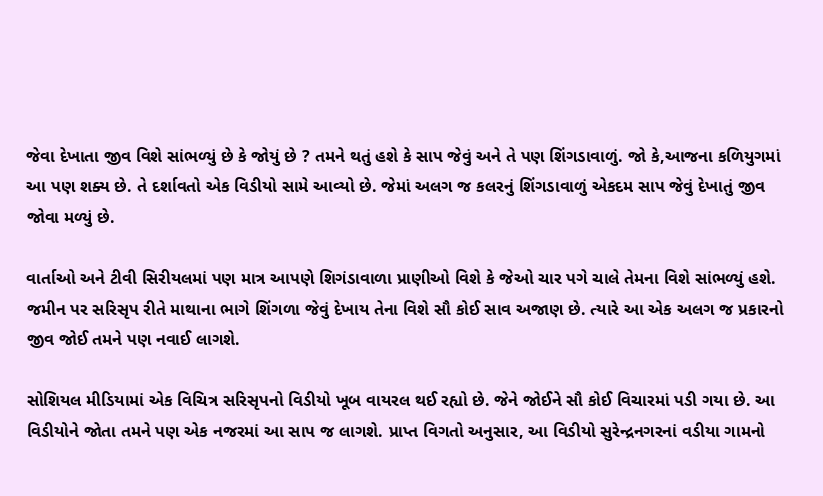જેવા દેખાતા જીવ વિશે સાંભળ્યું છે કે જોયું છે ? તમને થતું હશે કે સાપ જેવું અને તે પણ શિંગડાવાળું. જો કે,આજના કળિયુગમાં આ પણ શક્ય છે. તે દર્શાવતો એક વિડીયો સામે આવ્યો છે. જેમાં અલગ જ કલરનું શિંગડાવાળું એકદમ સાપ જેવું દેખાતું જીવ જોવા મળ્યું છે.

વાર્તાઓ અને ટીવી સિરીયલમાં પણ માત્ર આપણે શિગંડાવાળા પ્રાણીઓ વિશે કે જેઓ ચાર પગે ચાલે તેમના વિશે સાંભળ્યું હશે. જમીન પર સરિસૃપ રીતે માથાના ભાગે શિંગળા જેવું દેખાય તેના વિશે સૌ કોઈ સાવ અજાણ છે. ત્યારે આ એક અલગ જ પ્રકારનો જીવ જોઈ તમને પણ નવાઈ લાગશે.

સોશિયલ મીડિયામાં એક વિચિત્ર સરિસૃપનો વિડીયો ખૂબ વાયરલ થઈ રહ્યો છે. જેને જોઈને સૌ કોઈ વિચારમાં પડી ગયા છે. આ વિડીયોને જોતા તમને પણ એક નજરમાં આ સાપ જ લાગશે. પ્રાપ્ત વિગતો અનુસાર, આ વિડીયો સુરેન્દ્રનગરનાં વડીયા ગામનો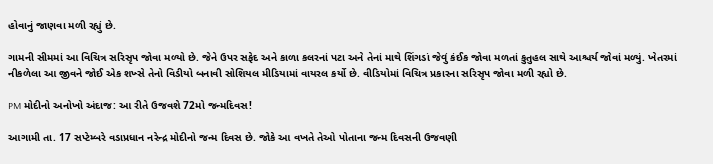હોવાનું જાણવા મળી રહ્યું છે.

ગામની સીમમાં આ વિચિત્ર સરિસૃપ જોવા મળ્યો છે. જેને ઉપર સફેદ અને કાળા કલરનાં પટા અને તેનાં માથે શિંગડાં જેવું કંઈક જોવા મળતાં કુતુહલ સાથે આશ્ચર્ય જોવાં મળ્યું. ખેતરમાં નીકળેલા આ જીવને જોઈ એક શખ્સે તેનો વિડીયો બનાવી સોશિયલ મીડિયામાં વાયરલ કર્યો છે. વીડિયોમાં વિચિત્ર પ્રકારના સરિસૃપ જોવા મળી રહ્યો છે.

PM મોદીનો અનોખો અંદાજ: આ રીતે ઉજવશે 72મો જન્મદિવસ!

આગામી તા. 17 સપ્ટેમ્બરે વડાપ્રધાન નરેન્દ્ર મોદીનો જન્મ દિવસ છે. જોકે આ વખતે તેઓ પોતાના જન્મ દિવસની ઉજવણી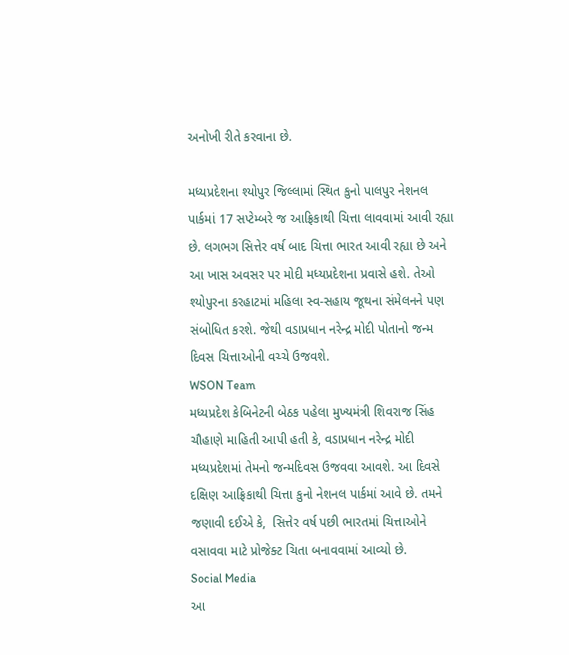અનોખી રીતે કરવાના છે.

મધ્યપ્રદેશના શ્યોપુર જિલ્લામાં સ્થિત કુનો પાલપુર નેશનલ પાર્કમાં 17 સપ્ટેમ્બરે જ આફ્રિકાથી ચિત્તા લાવવામાં આવી રહ્યા છે. લગભગ સિત્તેર વર્ષ બાદ ચિત્તા ભારત આવી રહ્યા છે અને આ ખાસ અવસર પર મોદી મધ્યપ્રદેશના પ્રવાસે હશે. તેઓ શ્યોપુરના કરહાટમાં મહિલા સ્વ-સહાય જૂથના સંમેલનને પણ સંબોધિત કરશે. જેથી વડાપ્રધાન નરેન્દ્ર મોદી પોતાનો જન્મ દિવસ ચિત્તાઓની વચ્ચે ઉજવશે.
WSON Team
મધ્યપ્રદેશ કેબિનેટની બેઠક પહેલા મુખ્યમંત્રી શિવરાજ સિંહ ચૌહાણે માહિતી આપી હતી કે, વડાપ્રધાન નરેન્દ્ર મોદી મધ્યપ્રદેશમાં તેમનો જન્મદિવસ ઉજવવા આવશે. આ દિવસે દક્ષિણ આફ્રિકાથી ચિત્તા કુનો નેશનલ પાર્કમાં આવે છે. તમને જણાવી દઈએ કે,  સિત્તેર વર્ષ પછી ભારતમાં ચિત્તાઓને વસાવવા માટે પ્રોજેક્ટ ચિતા બનાવવામાં આવ્યો છે.
Social Media
આ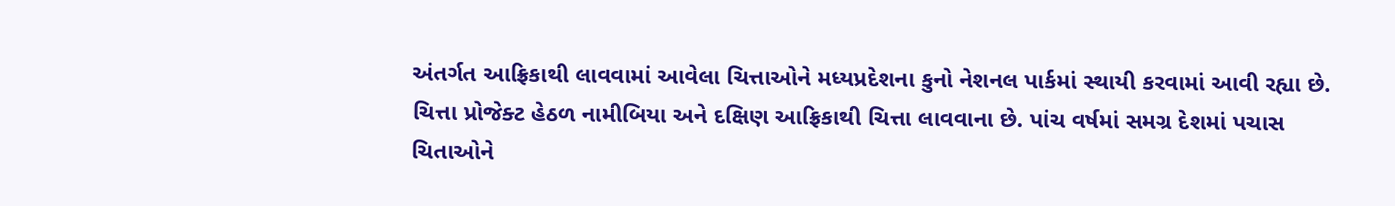અંતર્ગત આફ્રિકાથી લાવવામાં આવેલા ચિત્તાઓને મધ્યપ્રદેશના કુનો નેશનલ પાર્કમાં સ્થાયી કરવામાં આવી રહ્યા છે. ચિત્તા પ્રોજેક્ટ હેઠળ નામીબિયા અને દક્ષિણ આફ્રિકાથી ચિત્તા લાવવાના છે. પાંચ વર્ષમાં સમગ્ર દેશમાં પચાસ ચિતાઓને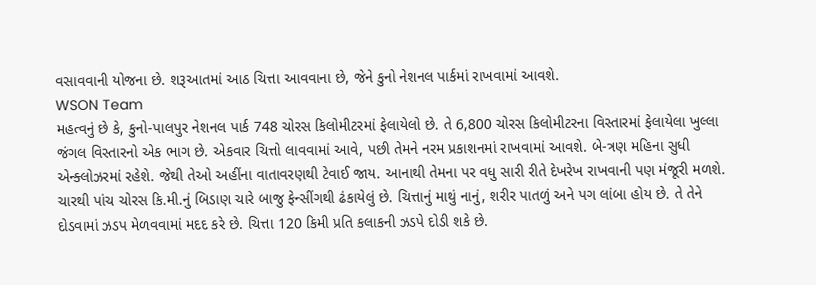વસાવવાની યોજના છે. શરૂઆતમાં આઠ ચિત્તા આવવાના છે, જેને કુનો નેશનલ પાર્કમાં રાખવામાં આવશે.
WSON Team
મહત્વનું છે કે, કુનો-પાલપુર નેશનલ પાર્ક 748 ચોરસ કિલોમીટરમાં ફેલાયેલો છે. તે 6,800 ચોરસ કિલોમીટરના વિસ્તારમાં ફેલાયેલા ખુલ્લા જંગલ વિસ્તારનો એક ભાગ છે. એકવાર ચિત્તો લાવવામાં આવે, પછી તેમને નરમ પ્રકાશનમાં રાખવામાં આવશે. બે-ત્રણ મહિના સુધી એન્ક્લોઝરમાં રહેશે. જેથી તેઓ અહીંના વાતાવરણથી ટેવાઈ જાય. આનાથી તેમના પર વધુ સારી રીતે દેખરેખ રાખવાની પણ મંજૂરી મળશે. ચારથી પાંચ ચોરસ કિ.મી.નું બિડાણ ચારે બાજુ ફેન્સીંગથી ઢંકાયેલું છે. ચિત્તાનું માથું નાનું, શરીર પાતળું અને પગ લાંબા હોય છે. તે તેને દોડવામાં ઝડપ મેળવવામાં મદદ કરે છે. ચિત્તા 120 કિમી પ્રતિ કલાકની ઝડપે દોડી શકે છે.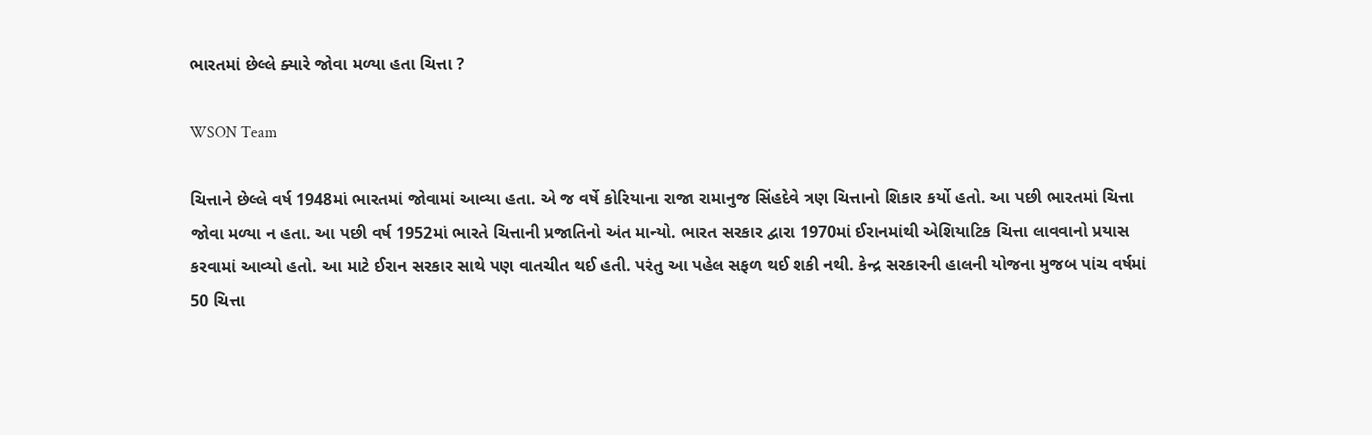ભારતમાં છેલ્લે ક્યારે જોવા મળ્યા હતા ચિત્તા ?

WSON Team

ચિત્તાને છેલ્લે વર્ષ 1948માં ભારતમાં જોવામાં આવ્યા હતા. એ જ વર્ષે કોરિયાના રાજા રામાનુજ સિંહદેવે ત્રણ ચિત્તાનો શિકાર કર્યો હતો. આ પછી ભારતમાં ચિત્તા જોવા મળ્યા ન હતા. આ પછી વર્ષ 1952માં ભારતે ચિત્તાની પ્રજાતિનો અંત માન્યો. ભારત સરકાર દ્વારા 1970માં ઈરાનમાંથી એશિયાટિક ચિત્તા લાવવાનો પ્રયાસ કરવામાં આવ્યો હતો. આ માટે ઈરાન સરકાર સાથે પણ વાતચીત થઈ હતી. પરંતુ આ પહેલ સફળ થઈ શકી નથી. કેન્દ્ર સરકારની હાલની યોજના મુજબ પાંચ વર્ષમાં 50 ચિત્તા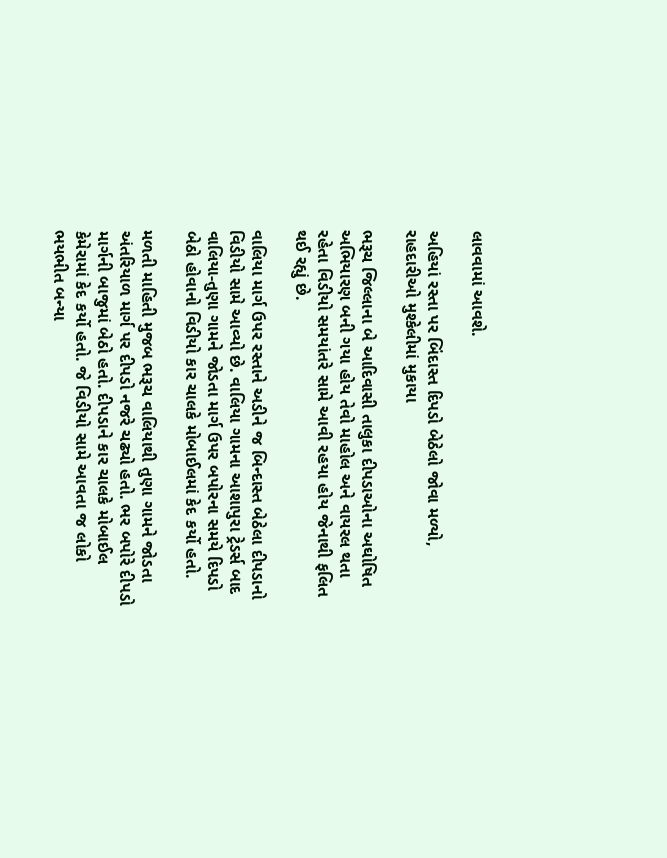લાવવામાં આવશે.

અહિયાં રસ્તા પર બિંદાસ્ત દિપડો બેઠેલો જોવા મળ્યો, રાહદારીઓ મુશ્કેલીમાં મુકાયા

ભરૂચ જિલ્લાના બે આદિવાસી તાલુકા દીપડાઓના અઘોષિત અભિયારણ બની ગયા હોય તેવો માહોલ અને વાયરલ થતા રહેતા વિડીયો સમયાંતરે સામે આવી રહયા હોય જેનાથી ફલિત થઈ રહ્યું છે.

વાલિયા માર્ગ ઉપર રસ્તાને અડીને જ બિન્દાસ્ત બેઠેલા દીપડાનો વિડીયો સામે આવ્યો છે. વાલિયા ગામના આશાપુરા ટ્રેડર્સ બાદ વાલિયા-તુણા ગામને જોડતા માર્ગ ઉપર બપોરના સમયે દિપડો બેઠો હોવાનો વિડીયો કાર ચાલકે મોબાઈલમાં કેદ કર્યો હતો.

મળતી માહિતી મુજબ ભરૂચ વાલિયાથી તુણા ગામને જોડતા અંતરિયાળ માર્ગ પર દીપડો નજરે ચઢ્યો હતો. ભર બપોરે દીપડો માર્ગની બાજુમાં બેઠો હતો. દીપડાને કાર ચાલકે મોબાઈલ કેમેરામાં કેદ કર્યો હતો. જે વિડીયો સામે આવતા જ લોકો ભયભીત બન્યા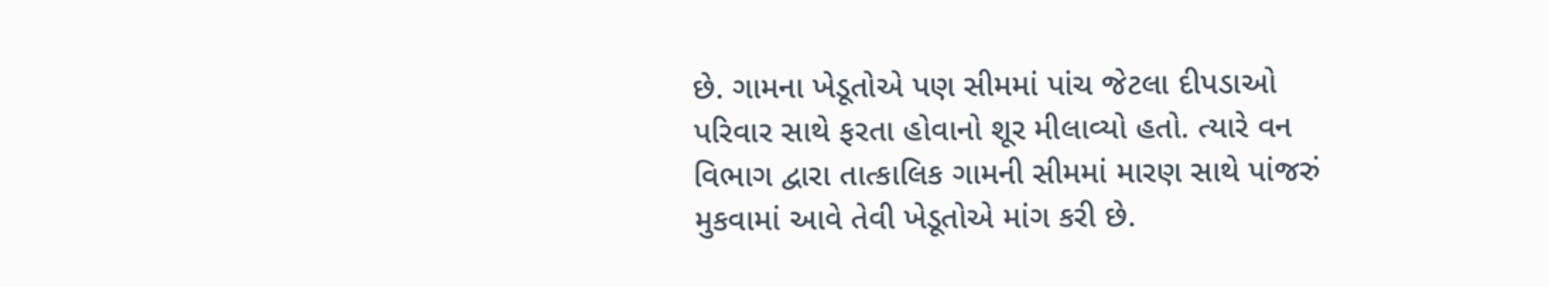છે. ગામના ખેડૂતોએ પણ સીમમાં પાંચ જેટલા દીપડાઓ પરિવાર સાથે ફરતા હોવાનો શૂર મીલાવ્યો હતો. ત્યારે વન વિભાગ દ્વારા તાત્કાલિક ગામની સીમમાં મારણ સાથે પાંજરું મુકવામાં આવે તેવી ખેડૂતોએ માંગ કરી છે.